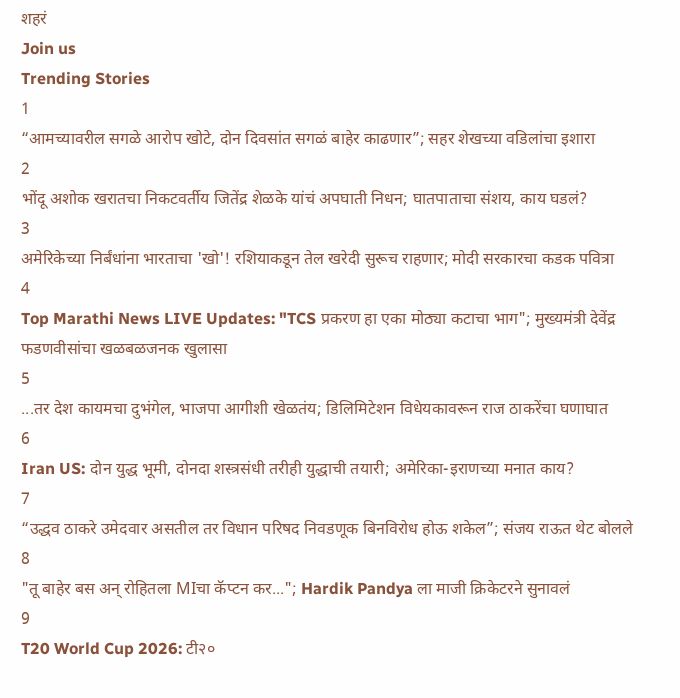शहरं
Join us
Trending Stories
1
“आमच्यावरील सगळे आरोप खोटे, दोन दिवसांत सगळं बाहेर काढणार”; सहर शेखच्या वडिलांचा इशारा
2
भोंदू अशोक खरातचा निकटवर्तीय जितेंद्र शेळके यांचं अपघाती निधन; घातपाताचा संशय, काय घडलं?
3
अमेरिकेच्या निर्बंधांना भारताचा 'खो'! रशियाकडून तेल खरेदी सुरूच राहणार; मोदी सरकारचा कडक पवित्रा
4
Top Marathi News LIVE Updates: "TCS प्रकरण हा एका मोठ्या कटाचा भाग"; मुख्यमंत्री देवेंद्र फडणवीसांचा खळबळजनक खुलासा
5
...तर देश कायमचा दुभंगेल, भाजपा आगीशी खेळतंय; डिलिमिटेशन विधेयकावरून राज ठाकरेंचा घणाघात
6
Iran US: दोन युद्ध भूमी, दोनदा शस्त्रसंधी तरीही युद्धाची तयारी; अमेरिका-इराणच्या मनात काय?
7
“उद्धव ठाकरे उमेदवार असतील तर विधान परिषद निवडणूक बिनविरोध होऊ शकेल”; संजय राऊत थेट बोलले
8
"तू बाहेर बस अन् रोहितला MIचा कॅप्टन कर..."; Hardik Pandya ला माजी क्रिकेटरने सुनावलं
9
T20 World Cup 2026: टी२०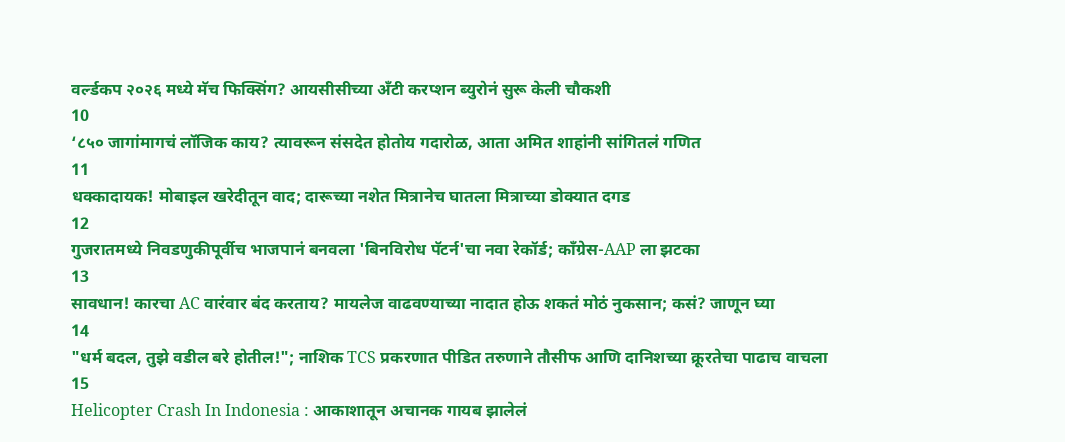वर्ल्डकप २०२६ मध्ये मॅच फिक्सिंग? आयसीसीच्या अँटी करप्शन ब्युरोनं सुरू केली चौकशी
10
‘८५० जागांमागचं लॉजिक काय? त्यावरून संसदेत होतोय गदारोळ, आता अमित शाहांनी सांगितलं गणित
11
धक्कादायक! मोबाइल खरेदीतून वाद; दारूच्या नशेत मित्रानेच घातला मित्राच्या डोक्यात दगड
12
गुजरातमध्ये निवडणुकीपूर्वीच भाजपानं बनवला 'बिनविरोध पॅटर्न'चा नवा रेकॉर्ड; काँग्रेस-AAP ला झटका
13
सावधान! कारचा AC वारंवार बंद करताय? मायलेज वाढवण्याच्या नादात होऊ शकतं मोठं नुकसान; कसं? जाणून घ्या
14
"धर्म बदल, तुझे वडील बरे होतील!"; नाशिक TCS प्रकरणात पीडित तरुणाने तौसीफ आणि दानिशच्या क्रूरतेचा पाढाच वाचला
15
Helicopter Crash In Indonesia : आकाशातून अचानक गायब झालेलं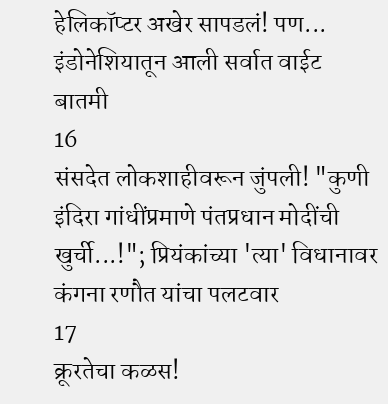हेलिकॉप्टर अखेर सापडलं! पण... इंडोनेशियातून आली सर्वात वाईट बातमी
16
संसदेत लोकशाहीवरून जुंपली! "कुणी इंदिरा गांधींप्रमाणे पंतप्रधान मोदींची खुर्ची...!"; प्रियंकांच्या 'त्या' विधानावर कंगना रणौत यांचा पलटवार
17
क्रूरतेचा कळस!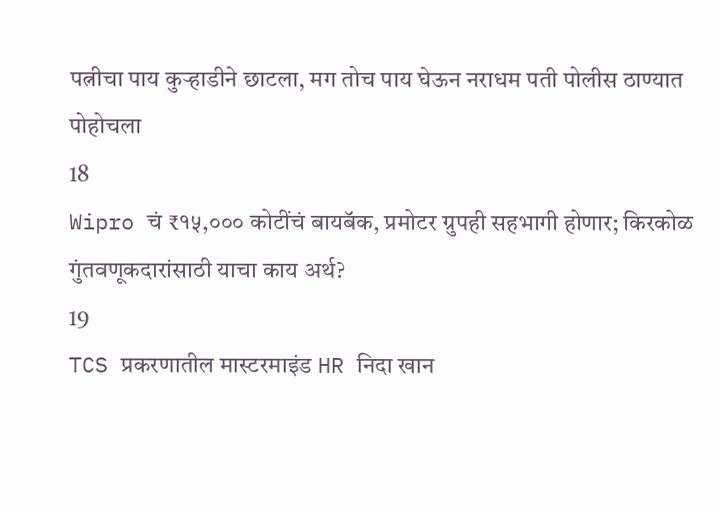पत्नीचा पाय कुऱ्हाडीने छाटला, मग तोच पाय घेऊन नराधम पती पोलीस ठाण्यात पोहोचला
18
Wipro चं ₹१५,००० कोटींचं बायबॅक, प्रमोटर ग्रुपही सहभागी होणार; किरकोळ गुंतवणूकदारांसाठी याचा काय अर्थ?
19
TCS प्रकरणातील मास्टरमाइंड HR निदा खान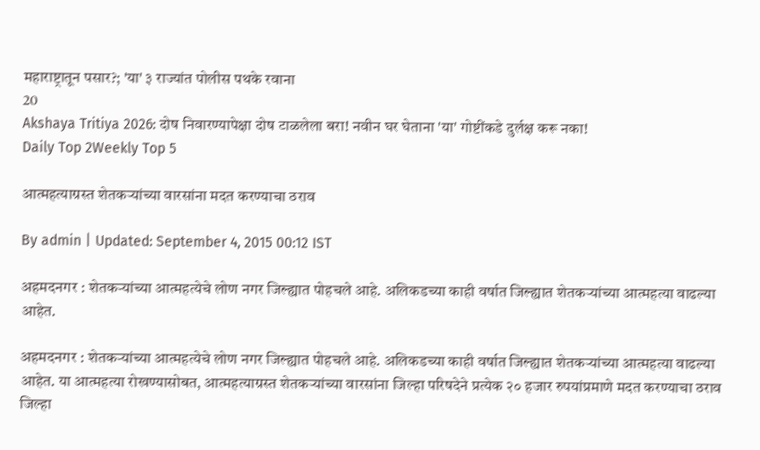महाराष्ट्रातून पसार?; 'या' ३ राज्यांत पोलीस पथके रवाना
20
Akshaya Tritiya 2026: दोष निवारण्यापेक्षा दोष टाळलेला बरा! नवीन घर घेताना 'या' गोष्टींकडे दुर्लक्ष करू नका!
Daily Top 2Weekly Top 5

आत्महत्याग्रस्त शेतकऱ्यांच्या वारसांना मदत करण्याचा ठराव

By admin | Updated: September 4, 2015 00:12 IST

अहमदनगर : शेतकऱ्यांच्या आत्महत्येचे लोण नगर जिल्ह्यात पोहचले आहे. अलिकडच्या काही वर्षात जिल्ह्यात शेतकऱ्यांच्या आत्महत्या वाढल्या आहेत.

अहमदनगर : शेतकऱ्यांच्या आत्महत्येचे लोण नगर जिल्ह्यात पोहचले आहे. अलिकडच्या काही वर्षात जिल्ह्यात शेतकऱ्यांच्या आत्महत्या वाढल्या आहेत. या आत्महत्या रोखण्यासोबत, आत्महत्याग्रस्त शेतकऱ्यांच्या वारसांना जिल्हा परिषदेने प्रत्येक २० हजार रुपयांप्रमाणे मदत करण्याचा ठराव जिल्हा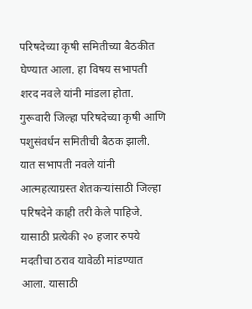परिषदेच्या कृषी समितीच्या बैठकीत घेण्यात आला. हा विषय सभापती शरद नवले यांनी मांडला होता. गुरूवारी जिल्हा परिषदेच्या कृषी आणि पशुसंवर्धन समितीची बैठक झाली. यात सभापती नवले यांनी आत्महत्याग्रस्त शेतकऱ्यांसाठी जिल्हा परिषदेने काही तरी केले पाहिजे. यासाठी प्रत्येकी २० हजार रुपये मदतीचा ठराव यावेळी मांडण्यात आला. यासाठी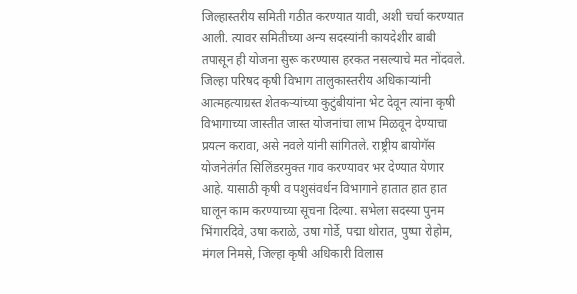जिल्हास्तरीय समिती गठीत करण्यात यावी, अशी चर्चा करण्यात आली. त्यावर समितीच्या अन्य सदस्यांनी कायदेशीर बाबी तपासून ही योजना सुरू करण्यास हरकत नसल्याचे मत नोंदवले. जिल्हा परिषद कृषी विभाग तालुकास्तरीय अधिकाऱ्यांनी आत्महत्याग्रस्त शेतकऱ्यांच्या कुटुंबीयांना भेट देवून त्यांना कृषी विभागाच्या जास्तीत जास्त योजनांचा लाभ मिळवून देण्याचा प्रयत्न करावा, असे नवले यांनी सांगितले. राष्ट्रीय बायोगॅस योजनेतंर्गत सिलिंडरमुक्त गाव करण्यावर भर देण्यात येणार आहे. यासाठी कृषी व पशुसंवर्धन विभागाने हातात हात हात घालून काम करण्याच्या सूचना दिल्या. सभेला सदस्या पुनम भिंगारदिवे, उषा कराळे, उषा गोर्डे, पद्मा थोरात, पुष्पा रोहोम, मंगल निमसे, जिल्हा कृषी अधिकारी विलास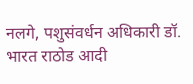नलगे, पशुसंवर्धन अधिकारी डॉ. भारत राठोड आदी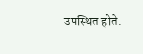उपस्थित होते.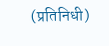(प्रतिनिधी)